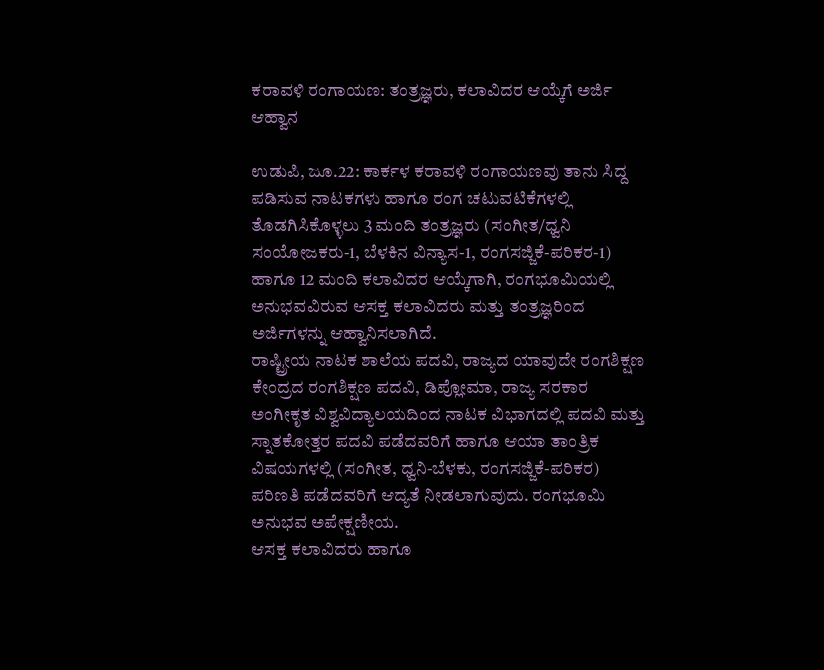ಕರಾವಳಿ ರಂಗಾಯಣ: ತಂತ್ರಜ್ಞರು, ಕಲಾವಿದರ ಆಯ್ಕೆಗೆ ಅರ್ಜಿ ಆಹ್ವಾನ

ಉಡುಪಿ, ಜೂ.22: ಕಾರ್ಕಳ ಕರಾವಳಿ ರಂಗಾಯಣವು ತಾನು ಸಿದ್ದ ಪಡಿಸುವ ನಾಟಕಗಳು ಹಾಗೂ ರಂಗ ಚಟುವಟಿಕೆಗಳಲ್ಲಿ ತೊಡಗಿಸಿಕೊಳ್ಳಲು 3 ಮಂದಿ ತಂತ್ರಜ್ಞರು (ಸಂಗೀತ/ಧ್ವನಿ ಸಂಯೋಜಕರು-1, ಬೆಳಕಿನ ವಿನ್ಯಾಸ-1, ರಂಗಸಜ್ಜಿಕೆ-ಪರಿಕರ-1) ಹಾಗೂ 12 ಮಂದಿ ಕಲಾವಿದರ ಆಯ್ಕೆಗಾಗಿ, ರಂಗಭೂಮಿಯಲ್ಲಿ ಅನುಭವವಿರುವ ಆಸಕ್ತ ಕಲಾವಿದರು ಮತ್ತು ತಂತ್ರಜ್ಞರಿಂದ ಅರ್ಜಿಗಳನ್ನು ಆಹ್ವಾನಿಸಲಾಗಿದೆ.
ರಾಷ್ಟ್ರೀಯ ನಾಟಕ ಶಾಲೆಯ ಪದವಿ, ರಾಜ್ಯದ ಯಾವುದೇ ರಂಗಶಿಕ್ಷಣ ಕೇಂದ್ರದ ರಂಗಶಿಕ್ಷಣ ಪದವಿ, ಡಿಪ್ಲೋಮಾ, ರಾಜ್ಯ ಸರಕಾರ ಅಂಗೀಕೃತ ವಿಶ್ವವಿದ್ಯಾಲಯದಿಂದ ನಾಟಕ ವಿಭಾಗದಲ್ಲಿ ಪದವಿ ಮತ್ತು ಸ್ನಾತಕೋತ್ತರ ಪದವಿ ಪಡೆದವರಿಗೆ ಹಾಗೂ ಆಯಾ ತಾಂತ್ರಿಕ ವಿಷಯಗಳಲ್ಲಿ (ಸಂಗೀತ, ಧ್ವನಿ-ಬೆಳಕು, ರಂಗಸಜ್ಜಿಕೆ-ಪರಿಕರ) ಪರಿಣತಿ ಪಡೆದವರಿಗೆ ಆದ್ಯತೆ ನೀಡಲಾಗುವುದು. ರಂಗಭೂಮಿ ಅನುಭವ ಅಪೇಕ್ಷಣೀಯ.
ಆಸಕ್ತ ಕಲಾವಿದರು ಹಾಗೂ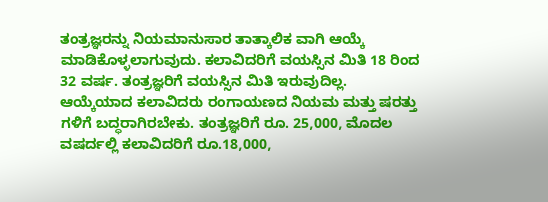ತಂತ್ರಜ್ಞರನ್ನು ನಿಯಮಾನುಸಾರ ತಾತ್ಕಾಲಿಕ ವಾಗಿ ಆಯ್ಕೆ ಮಾಡಿಕೊಳ್ಳಲಾಗುವುದು. ಕಲಾವಿದರಿಗೆ ವಯಸ್ಸಿನ ಮಿತಿ 18 ರಿಂದ 32 ವರ್ಷ. ತಂತ್ರಜ್ಞರಿಗೆ ವಯಸ್ಸಿನ ಮಿತಿ ಇರುವುದಿಲ್ಲ.
ಆಯ್ಕೆಯಾದ ಕಲಾವಿದರು ರಂಗಾಯಣದ ನಿಯಮ ಮತ್ತು ಷರತ್ತು ಗಳಿಗೆ ಬದ್ಧರಾಗಿರಬೇಕು. ತಂತ್ರಜ್ಞರಿಗೆ ರೂ. 25,000, ಮೊದಲ ವಷರ್ದಲ್ಲಿ ಕಲಾವಿದರಿಗೆ ರೂ.18,000,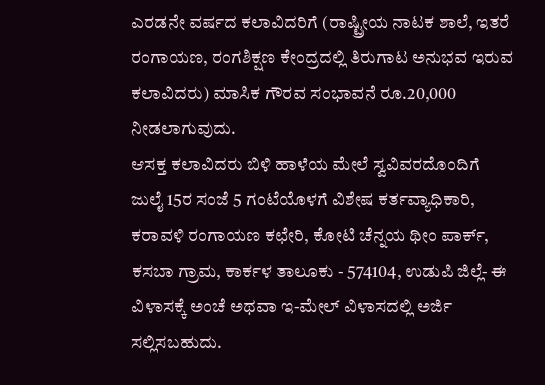ಎರಡನೇ ವರ್ಷದ ಕಲಾವಿದರಿಗೆ (ರಾಷ್ಟ್ರೀಯ ನಾಟಕ ಶಾಲೆ, ಇತರೆ ರಂಗಾಯಣ, ರಂಗಶಿಕ್ಷಣ ಕೇಂದ್ರದಲ್ಲಿ ತಿರುಗಾಟ ಅನುಭವ ಇರುವ ಕಲಾವಿದರು) ಮಾಸಿಕ ಗೌರವ ಸಂಭಾವನೆ ರೂ.20,000 ನೀಡಲಾಗುವುದು.
ಆಸಕ್ತ ಕಲಾವಿದರು ಬಿಳಿ ಹಾಳೆಯ ಮೇಲೆ ಸ್ವವಿವರದೊಂದಿಗೆ ಜುಲೈ 15ರ ಸಂಜೆ 5 ಗಂಟೆಯೊಳಗೆ ವಿಶೇಷ ಕರ್ತವ್ಯಾಧಿಕಾರಿ, ಕರಾವಳಿ ರಂಗಾಯಣ ಕಛೇರಿ, ಕೋಟಿ ಚೆನ್ನಯ ಥೀಂ ಪಾರ್ಕ್, ಕಸಬಾ ಗ್ರಾಮ, ಕಾರ್ಕಳ ತಾಲೂಕು - 574104, ಉಡುಪಿ ಜಿಲ್ಲೆ- ಈ ವಿಳಾಸಕ್ಕೆ ಅಂಚೆ ಅಥವಾ ಇ-ಮೇಲ್ ವಿಳಾಸದಲ್ಲಿ ಅರ್ಜಿ ಸಲ್ಲಿಸಬಹುದು.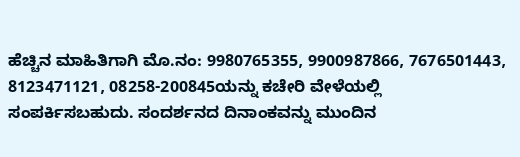ಹೆಚ್ಚಿನ ಮಾಹಿತಿಗಾಗಿ ಮೊ.ನಂ: 9980765355, 9900987866, 7676501443, 8123471121, 08258-200845ಯನ್ನು ಕಚೇರಿ ವೇಳೆಯಲ್ಲಿ ಸಂಪರ್ಕಿಸಬಹುದು. ಸಂದರ್ಶನದ ದಿನಾಂಕವನ್ನು ಮುಂದಿನ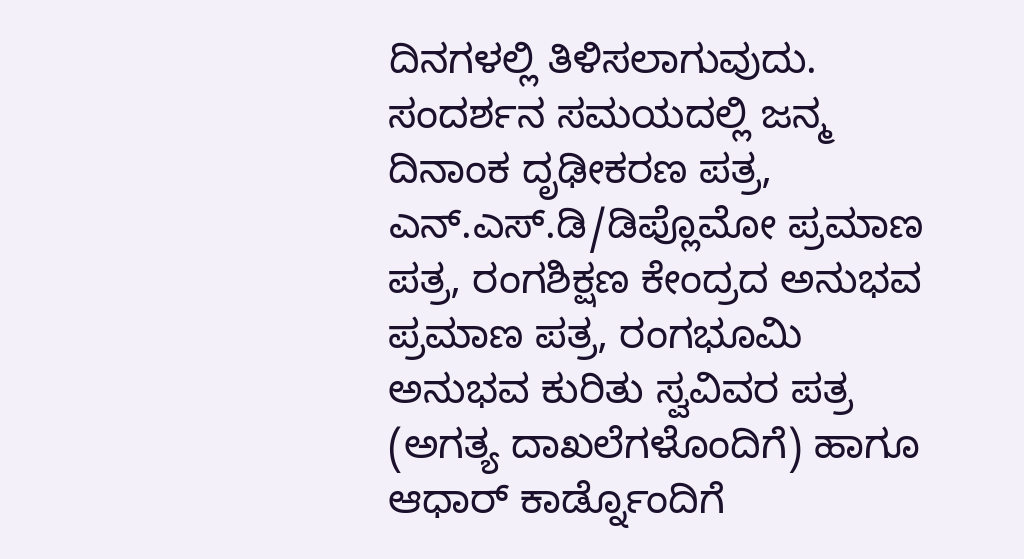ದಿನಗಳಲ್ಲಿ ತಿಳಿಸಲಾಗುವುದು. ಸಂದರ್ಶನ ಸಮಯದಲ್ಲಿ ಜನ್ಮ ದಿನಾಂಕ ದೃಢೀಕರಣ ಪತ್ರ, ಎನ್.ಎಸ್.ಡಿ/ಡಿಪ್ಲೊಮೋ ಪ್ರಮಾಣ ಪತ್ರ, ರಂಗಶಿಕ್ಷಣ ಕೇಂದ್ರದ ಅನುಭವ ಪ್ರಮಾಣ ಪತ್ರ, ರಂಗಭೂಮಿ ಅನುಭವ ಕುರಿತು ಸ್ವವಿವರ ಪತ್ರ (ಅಗತ್ಯ ದಾಖಲೆಗಳೊಂದಿಗೆ) ಹಾಗೂ ಆಧಾರ್ ಕಾರ್ಡ್ನೊಂದಿಗೆ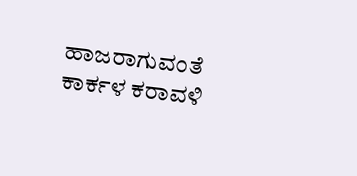ಹಾಜರಾಗುವಂತೆ ಕಾರ್ಕಳ ಕರಾವಳಿ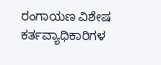ರಂಗಾಯಣ ವಿಶೇಷ ಕರ್ತವ್ಯಾಧಿಕಾರಿಗಳ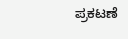ಪ್ರಕಟಣೆ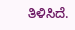ತಿಳಿಸಿದೆ.